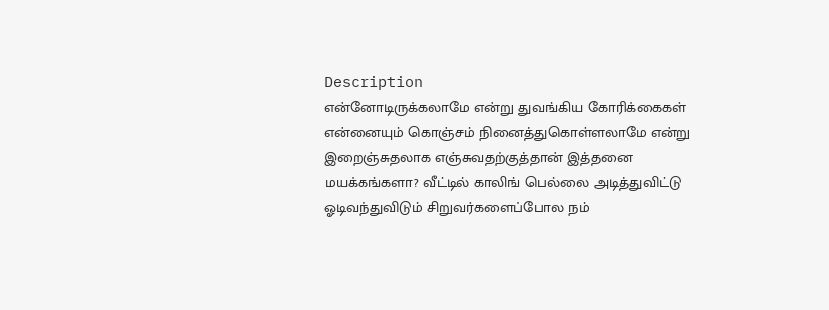Description
என்னோடிருக்கலாமே என்று துவங்கிய கோரிக்கைகள் என்னையும் கொஞ்சம் நினைத்துகொள்ளலாமே என்று இறைஞ்சுதலாக எஞ்சுவதற்குத்தான் இத்தனை மயக்கங்களா? வீட்டில் காலிங் பெல்லை அடித்துவிட்டு ஓடிவந்துவிடும் சிறுவர்களைப்போல நம்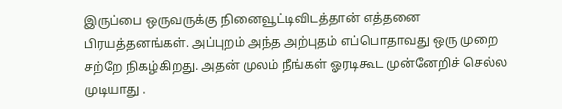இருப்பை ஒருவருக்கு நினைவூட்டிவிடத்தான் எத்தனை பிரயத்தனங்கள். அப்புறம் அந்த அற்புதம் எப்பொதாவது ஒரு முறை சற்றே நிகழ்கிறது. அதன் முலம் நீங்கள் ஓரடிகூட முன்னேறிச் செல்ல முடியாது .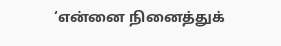‘என்னை நினைத்துக்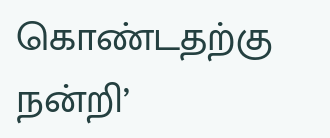கொண்டதற்கு நன்றி’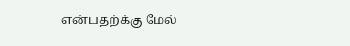என்பதற்க்கு மேல்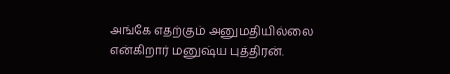அங்கே எதற்கும் அனுமதியில்லை என்கிறார் மனுஷ்ய புத்திரன்.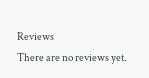Reviews
There are no reviews yet.